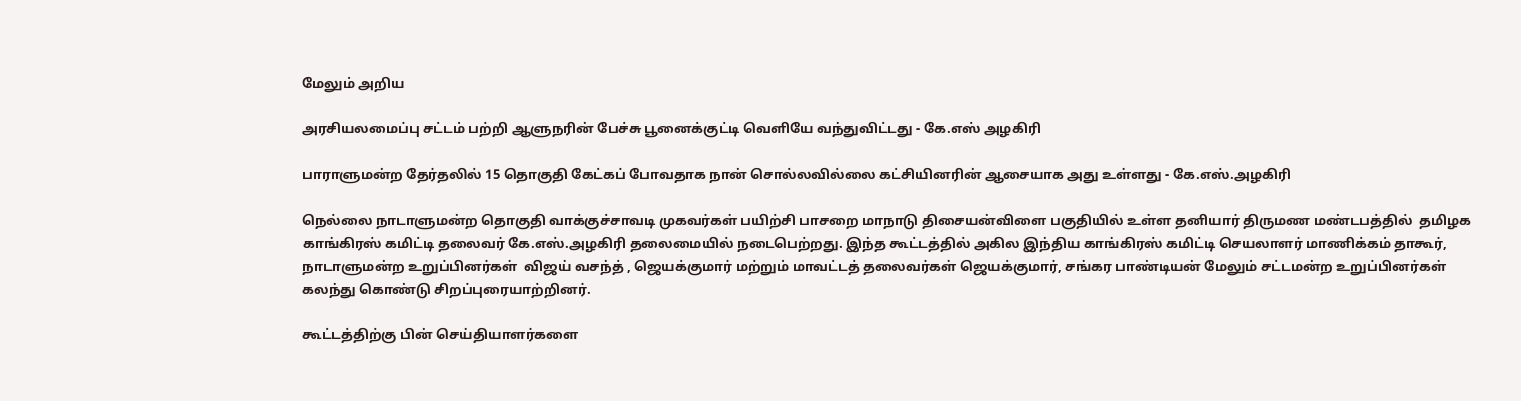மேலும் அறிய

அரசியலமைப்பு சட்டம் பற்றி ஆளுநரின் பேச்சு பூனைக்குட்டி வெளியே வந்துவிட்டது - கே.எஸ் அழகிரி

பாராளுமன்ற தேர்தலில் 15 தொகுதி கேட்கப் போவதாக நான் சொல்லவில்லை கட்சியினரின் ஆசையாக அது உள்ளது - கே.எஸ்.அழகிரி

நெல்லை நாடாளுமன்ற தொகுதி வாக்குச்சாவடி முகவர்கள் பயிற்சி பாசறை மாநாடு திசையன்விளை பகுதியில் உள்ள தனியார் திருமண மண்டபத்தில்  தமிழக காங்கிரஸ் கமிட்டி தலைவர் கே.எஸ்.அழகிரி தலைமையில் நடைபெற்றது. இந்த கூட்டத்தில் அகில இந்திய காங்கிரஸ் கமிட்டி செயலாளர் மாணிக்கம் தாகூர், நாடாளுமன்ற உறுப்பினர்கள்  விஜய் வசந்த் , ஜெயக்குமார் மற்றும் மாவட்டத் தலைவர்கள் ஜெயக்குமார், சங்கர பாண்டியன் மேலும் சட்டமன்ற உறுப்பினர்கள் கலந்து கொண்டு சிறப்புரையாற்றினர்.

கூட்டத்திற்கு பின் செய்தியாளர்களை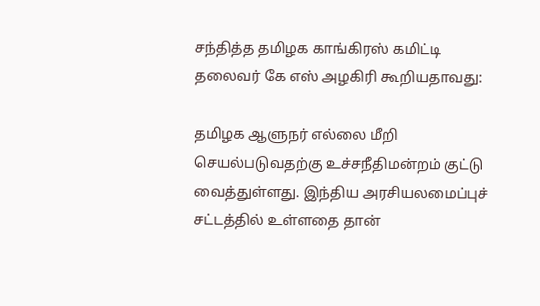சந்தித்த தமிழக காங்கிரஸ் கமிட்டி தலைவர் கே எஸ் அழகிரி கூறியதாவது:

தமிழக ஆளுநர் எல்லை மீறி செயல்படுவதற்கு உச்சநீதிமன்றம் குட்டு வைத்துள்ளது. இந்திய அரசியலமைப்புச் சட்டத்தில் உள்ளதை தான்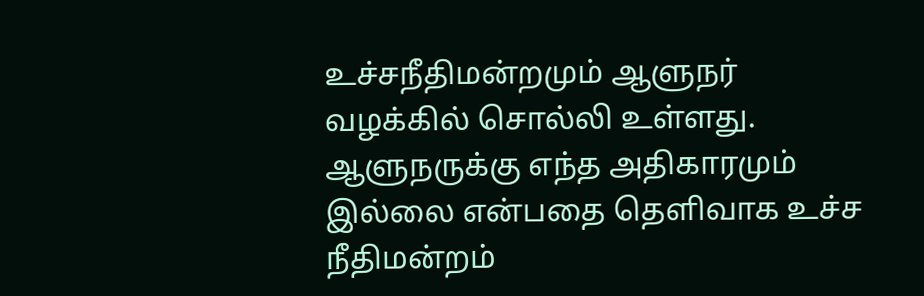உச்சநீதிமன்றமும் ஆளுநர் வழக்கில் சொல்லி உள்ளது. ஆளுநருக்கு எந்த அதிகாரமும் இல்லை என்பதை தெளிவாக உச்ச நீதிமன்றம்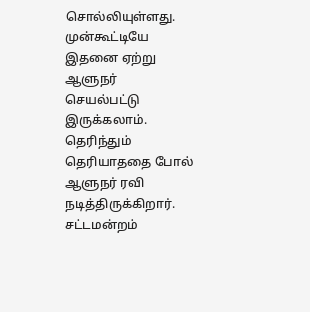சொல்லியுள்ளது. முன்கூட்டியே இதனை ஏற்று ஆளுநர் செயல்பட்டு இருக்கலாம். தெரிந்தும் தெரியாததை போல் ஆளுநர் ரவி நடித்திருக்கிறார். சட்டமன்றம்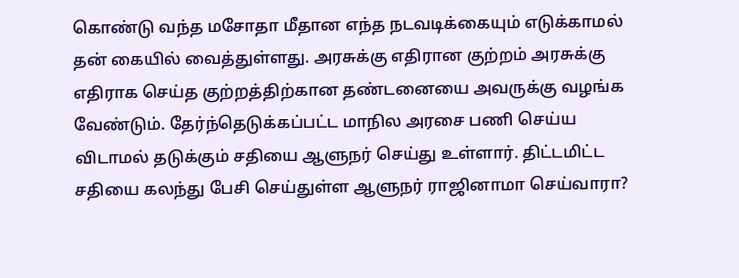கொண்டு வந்த மசோதா மீதான எந்த நடவடிக்கையும் எடுக்காமல் தன் கையில் வைத்துள்ளது. அரசுக்கு எதிரான குற்றம் அரசுக்கு எதிராக செய்த குற்றத்திற்கான தண்டனையை அவருக்கு வழங்க வேண்டும். தேர்ந்தெடுக்கப்பட்ட மாநில அரசை பணி செய்ய விடாமல் தடுக்கும் சதியை ஆளுநர் செய்து உள்ளார். திட்டமிட்ட சதியை கலந்து பேசி செய்துள்ள ஆளுநர் ராஜினாமா செய்வாரா?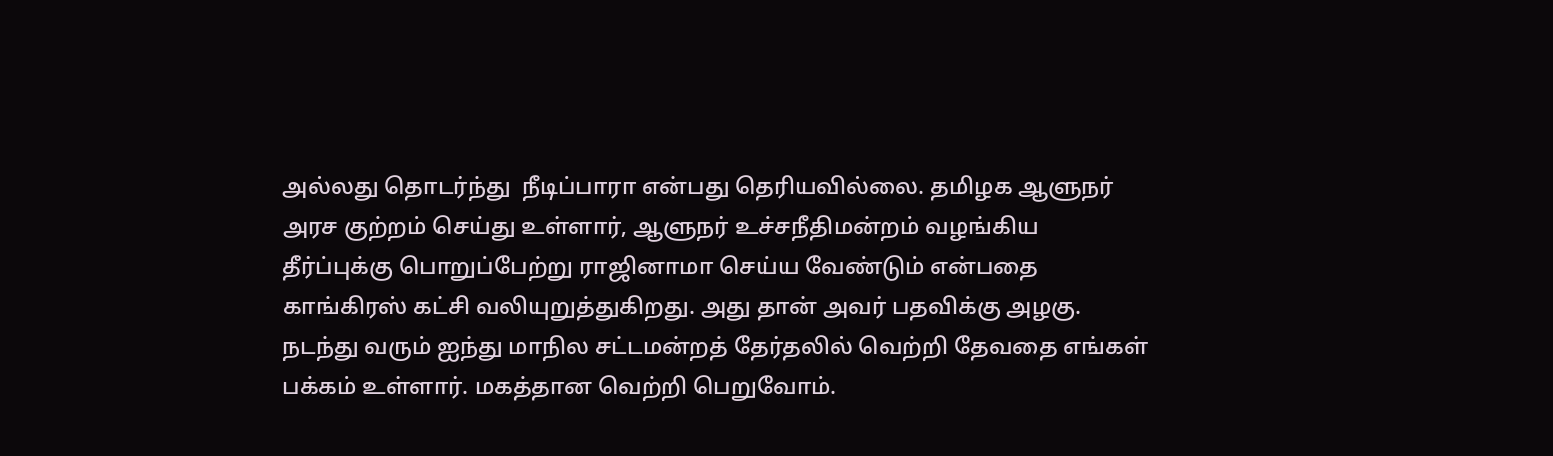அல்லது தொடர்ந்து  நீடிப்பாரா என்பது தெரியவில்லை. தமிழக ஆளுநர் அரச குற்றம் செய்து உள்ளார், ஆளுநர் உச்சநீதிமன்றம் வழங்கிய தீர்ப்புக்கு பொறுப்பேற்று ராஜினாமா செய்ய வேண்டும் என்பதை காங்கிரஸ் கட்சி வலியுறுத்துகிறது. அது தான் அவர் பதவிக்கு அழகு. நடந்து வரும் ஐந்து மாநில சட்டமன்றத் தேர்தலில் வெற்றி தேவதை எங்கள் பக்கம் உள்ளார். மகத்தான வெற்றி பெறுவோம்.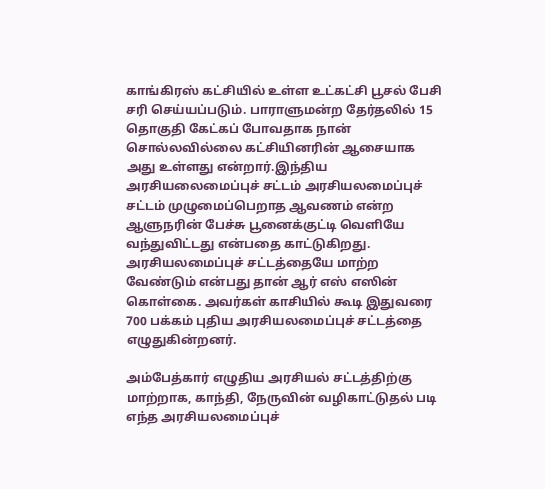காங்கிரஸ் கட்சியில் உள்ள உட்கட்சி பூசல் பேசி சரி செய்யப்படும். பாராளுமன்ற தேர்தலில் 15 தொகுதி கேட்கப் போவதாக நான் சொல்லவில்லை கட்சியினரின் ஆசையாக அது உள்ளது என்றார்.இந்திய அரசியலைமைப்புச் சட்டம் அரசியலமைப்புச் சட்டம் முழுமைப்பெறாத ஆவணம் என்ற ஆளுநரின் பேச்சு பூனைக்குட்டி வெளியே வந்துவிட்டது என்பதை காட்டுகிறது.  அரசியலமைப்புச் சட்டத்தையே மாற்ற வேண்டும் என்பது தான் ஆர் எஸ் எஸின் கொள்கை. அவர்கள் காசியில் கூடி இதுவரை 700 பக்கம் புதிய அரசியலமைப்புச் சட்டத்தை எழுதுகின்றனர்.

அம்பேத்கார் எழுதிய அரசியல் சட்டத்திற்கு மாற்றாக, காந்தி, நேருவின் வழிகாட்டுதல் படி எந்த அரசியலமைப்புச்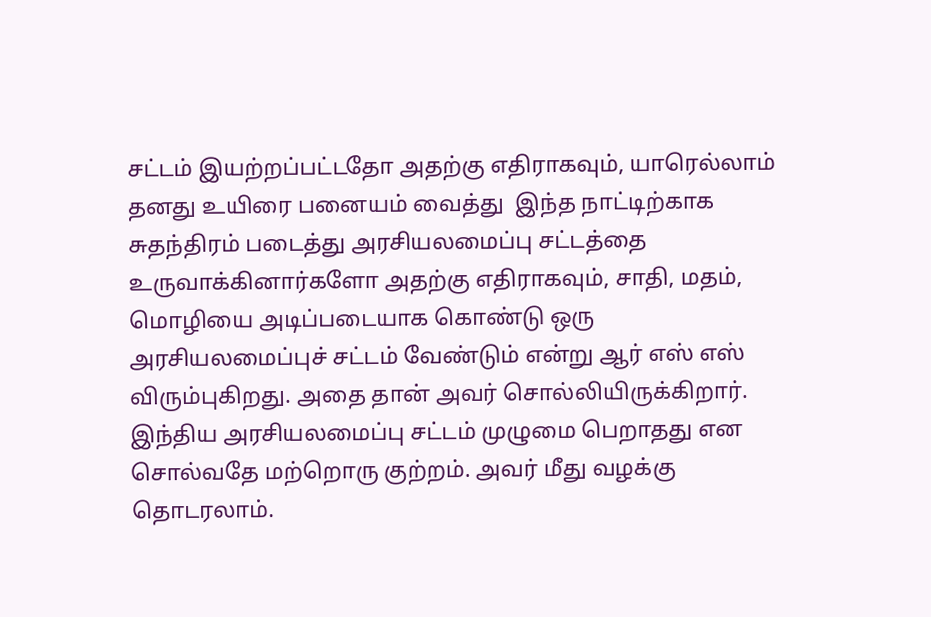சட்டம் இயற்றப்பட்டதோ அதற்கு எதிராகவும், யாரெல்லாம் தனது உயிரை பனையம் வைத்து  இந்த நாட்டிற்காக  சுதந்திரம் படைத்து அரசியலமைப்பு சட்டத்தை உருவாக்கினார்களோ அதற்கு எதிராகவும், சாதி, மதம், மொழியை அடிப்படையாக கொண்டு ஒரு அரசியலமைப்புச் சட்டம் வேண்டும் என்று ஆர் எஸ் எஸ் விரும்புகிறது. அதை தான் அவர் சொல்லியிருக்கிறார்.  இந்திய அரசியலமைப்பு சட்டம் முழுமை பெறாதது என  சொல்வதே மற்றொரு குற்றம். அவர் மீது வழக்கு தொடரலாம்.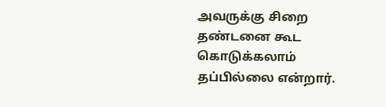அவருக்கு சிறை தண்டனை கூட கொடுக்கலாம் தப்பில்லை என்றார்.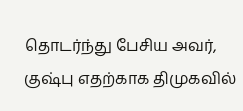தொடர்ந்து பேசிய அவர், குஷ்பு எதற்காக திமுகவில்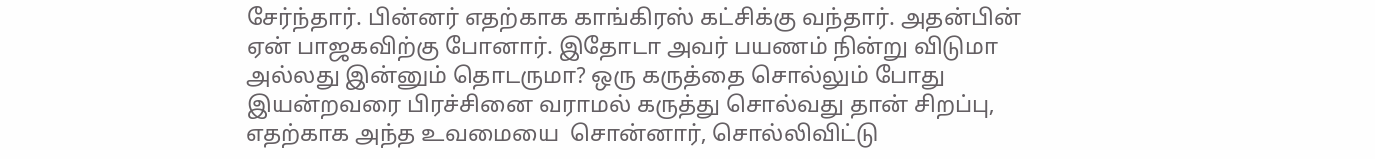சேர்ந்தார். பின்னர் எதற்காக காங்கிரஸ் கட்சிக்கு வந்தார். அதன்பின் ஏன் பாஜகவிற்கு போனார். இதோடா அவர் பயணம் நின்று விடுமா அல்லது இன்னும் தொடருமா? ஒரு கருத்தை சொல்லும் போது இயன்றவரை பிரச்சினை வராமல் கருத்து சொல்வது தான் சிறப்பு, எதற்காக அந்த உவமையை  சொன்னார், சொல்லிவிட்டு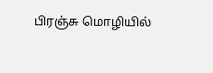பிரஞ்சு மொழியில்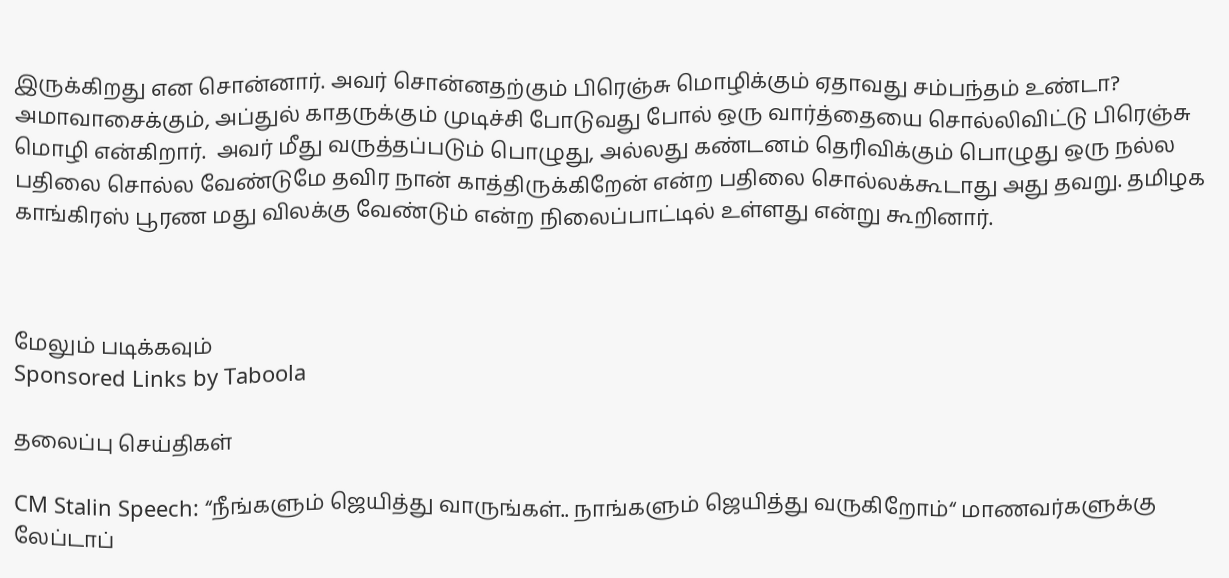இருக்கிறது என சொன்னார். அவர் சொன்னதற்கும் பிரெஞ்சு மொழிக்கும் ஏதாவது சம்பந்தம் உண்டா? அமாவாசைக்கும், அப்துல் காதருக்கும் முடிச்சி போடுவது போல் ஒரு வார்த்தையை சொல்லிவிட்டு பிரெஞ்சு மொழி என்கிறார்.  அவர் மீது வருத்தப்படும் பொழுது, அல்லது கண்டனம் தெரிவிக்கும் பொழுது ஒரு நல்ல பதிலை சொல்ல வேண்டுமே தவிர நான் காத்திருக்கிறேன் என்ற பதிலை சொல்லக்கூடாது அது தவறு. தமிழக காங்கிரஸ் பூரண மது விலக்கு வேண்டும் என்ற நிலைப்பாட்டில் உள்ளது என்று கூறினார்.



மேலும் படிக்கவும்
Sponsored Links by Taboola

தலைப்பு செய்திகள்

CM Stalin Speech: “நீங்களும் ஜெயித்து வாருங்கள்.. நாங்களும் ஜெயித்து வருகிறோம்“ மாணவர்களுக்கு லேப்டாப்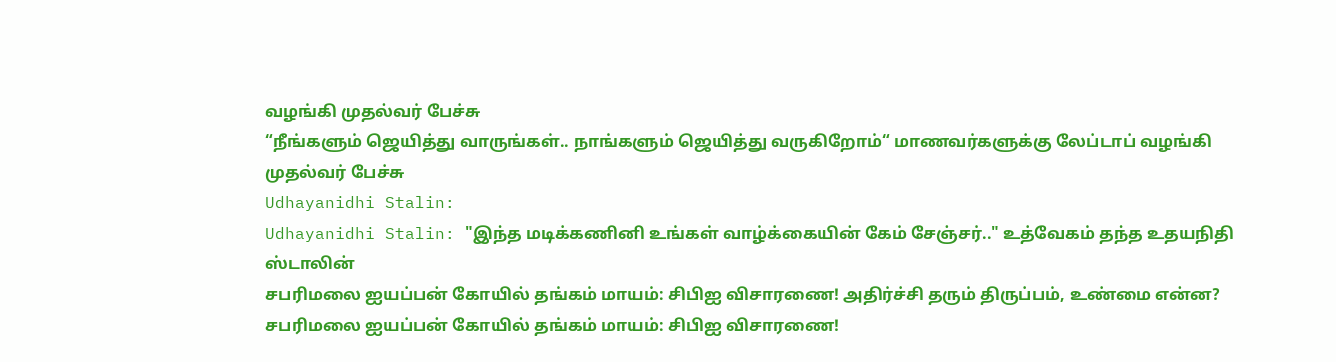வழங்கி முதல்வர் பேச்சு
“நீங்களும் ஜெயித்து வாருங்கள்.. நாங்களும் ஜெயித்து வருகிறோம்“ மாணவர்களுக்கு லேப்டாப் வழங்கி முதல்வர் பேச்சு
Udhayanidhi Stalin:
Udhayanidhi Stalin: "இந்த மடிக்கணினி உங்கள் வாழ்க்கையின் கேம் சேஞ்சர்.." உத்வேகம் தந்த உதயநிதி ஸ்டாலின்
சபரிமலை ஐயப்பன் கோயில் தங்கம் மாயம்: சிபிஐ விசாரணை! அதிர்ச்சி தரும் திருப்பம், உண்மை என்ன?
சபரிமலை ஐயப்பன் கோயில் தங்கம் மாயம்: சிபிஐ விசாரணை!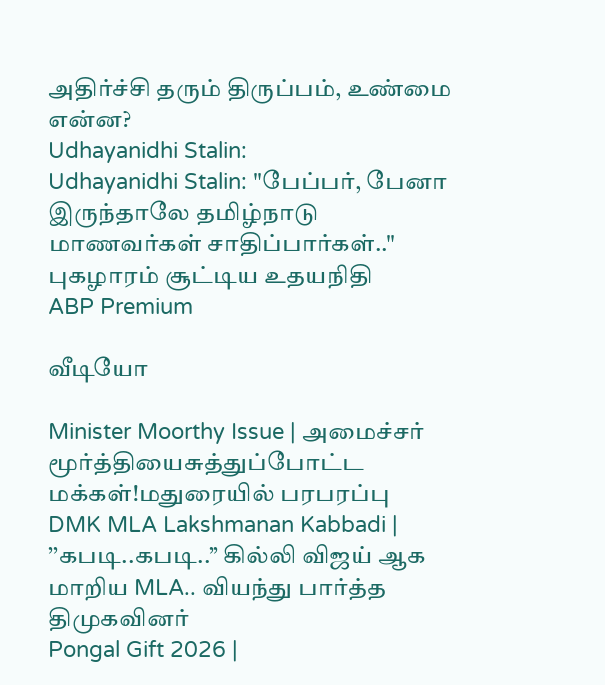அதிர்ச்சி தரும் திருப்பம், உண்மை என்ன?
Udhayanidhi Stalin:
Udhayanidhi Stalin: "பேப்பர், பேனா இருந்தாலே தமிழ்நாடு மாணவர்கள் சாதிப்பார்கள்.." புகழாரம் சூட்டிய உதயநிதி
ABP Premium

வீடியோ

Minister Moorthy Issue | அமைச்சர் மூர்த்தியைசுத்துப்போட்ட மக்கள்!மதுரையில் பரபரப்பு
DMK MLA Lakshmanan Kabbadi | ’’கபடி..கபடி..’’ கில்லி விஜய் ஆக மாறிய MLA.. வியந்து பார்த்த திமுகவினர்
Pongal Gift 2026 |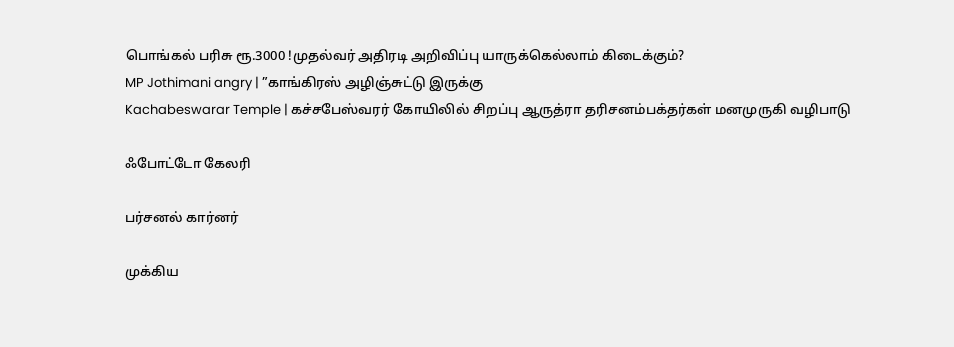பொங்கல் பரிசு ரூ.3000 !முதல்வர் அதிரடி அறிவிப்பு யாருக்கெல்லாம் கிடைக்கும்?
MP Jothimani angry | ”காங்கிரஸ் அழிஞ்சுட்டு இருக்கு
Kachabeswarar Temple | கச்சபேஸ்வரர் கோயிலில் சிறப்பு ஆருத்ரா தரிசனம்பக்தர்கள் மனமுருகி வழிபாடு

ஃபோட்டோ கேலரி

பர்சனல் கார்னர்

முக்கிய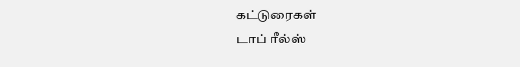கட்டுரைகள்
டாப் ரீல்ஸ்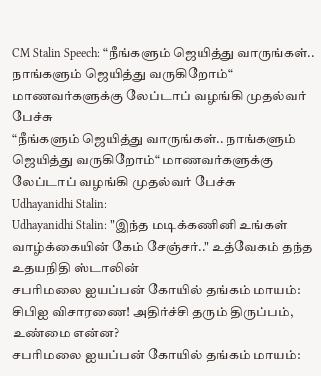CM Stalin Speech: “நீங்களும் ஜெயித்து வாருங்கள்.. நாங்களும் ஜெயித்து வருகிறோம்“ மாணவர்களுக்கு லேப்டாப் வழங்கி முதல்வர் பேச்சு
“நீங்களும் ஜெயித்து வாருங்கள்.. நாங்களும் ஜெயித்து வருகிறோம்“ மாணவர்களுக்கு லேப்டாப் வழங்கி முதல்வர் பேச்சு
Udhayanidhi Stalin:
Udhayanidhi Stalin: "இந்த மடிக்கணினி உங்கள் வாழ்க்கையின் கேம் சேஞ்சர்.." உத்வேகம் தந்த உதயநிதி ஸ்டாலின்
சபரிமலை ஐயப்பன் கோயில் தங்கம் மாயம்: சிபிஐ விசாரணை! அதிர்ச்சி தரும் திருப்பம், உண்மை என்ன?
சபரிமலை ஐயப்பன் கோயில் தங்கம் மாயம்: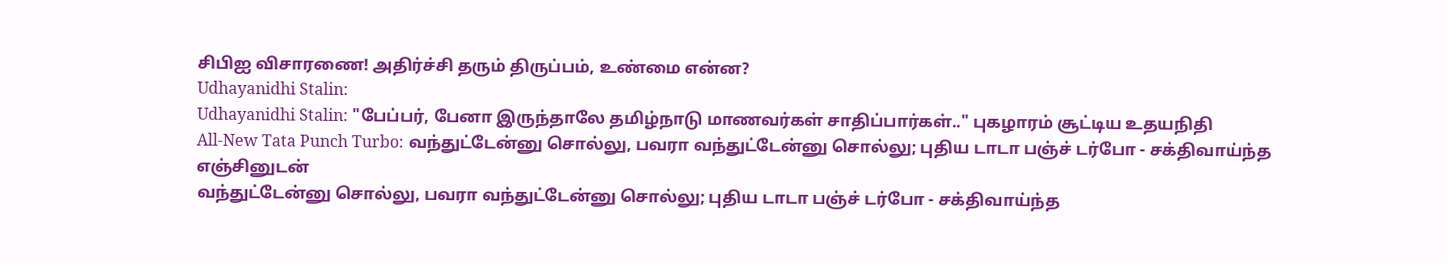சிபிஐ விசாரணை! அதிர்ச்சி தரும் திருப்பம், உண்மை என்ன?
Udhayanidhi Stalin:
Udhayanidhi Stalin: "பேப்பர், பேனா இருந்தாலே தமிழ்நாடு மாணவர்கள் சாதிப்பார்கள்.." புகழாரம் சூட்டிய உதயநிதி
All-New Tata Punch Turbo: வந்துட்டேன்னு சொல்லு, பவரா வந்துட்டேன்னு சொல்லு; புதிய டாடா பஞ்ச் டர்போ - சக்திவாய்ந்த எஞ்சினுடன்
வந்துட்டேன்னு சொல்லு, பவரா வந்துட்டேன்னு சொல்லு; புதிய டாடா பஞ்ச் டர்போ - சக்திவாய்ந்த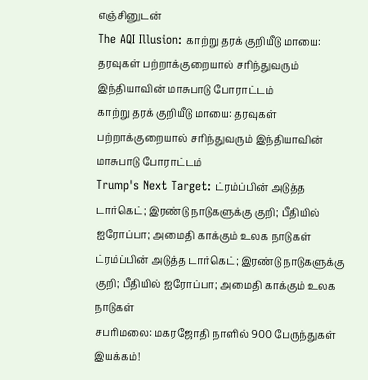எஞ்சினுடன்
The AQI Illusion: காற்று தரக் குறியீடு மாயை: தரவுகள் பற்றாக்குறையால் சரிந்துவரும் இந்தியாவின் மாசுபாடு போராட்டம்
காற்று தரக் குறியீடு மாயை: தரவுகள் பற்றாக்குறையால் சரிந்துவரும் இந்தியாவின் மாசுபாடு போராட்டம்
Trump's Next Target: ட்ரம்ப்பின் அடுத்த டார்கெட்; இரண்டு நாடுகளுக்கு குறி; பீதியில் ஐரோப்பா; அமைதி காக்கும் உலக நாடுகள்
ட்ரம்ப்பின் அடுத்த டார்கெட்; இரண்டு நாடுகளுக்கு குறி; பீதியில் ஐரோப்பா; அமைதி காக்கும் உலக நாடுகள்
சபரிமலை: மகரஜோதி நாளில் 900 பேருந்துகள் இயக்கம்!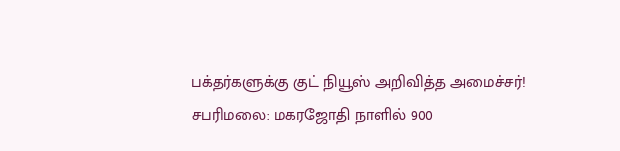பக்தர்களுக்கு குட் நியூஸ் அறிவித்த அமைச்சர்!
சபரிமலை: மகரஜோதி நாளில் 900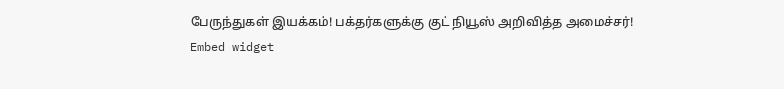பேருந்துகள் இயக்கம்! பக்தர்களுக்கு குட் நியூஸ் அறிவித்த அமைச்சர்!
Embed widget